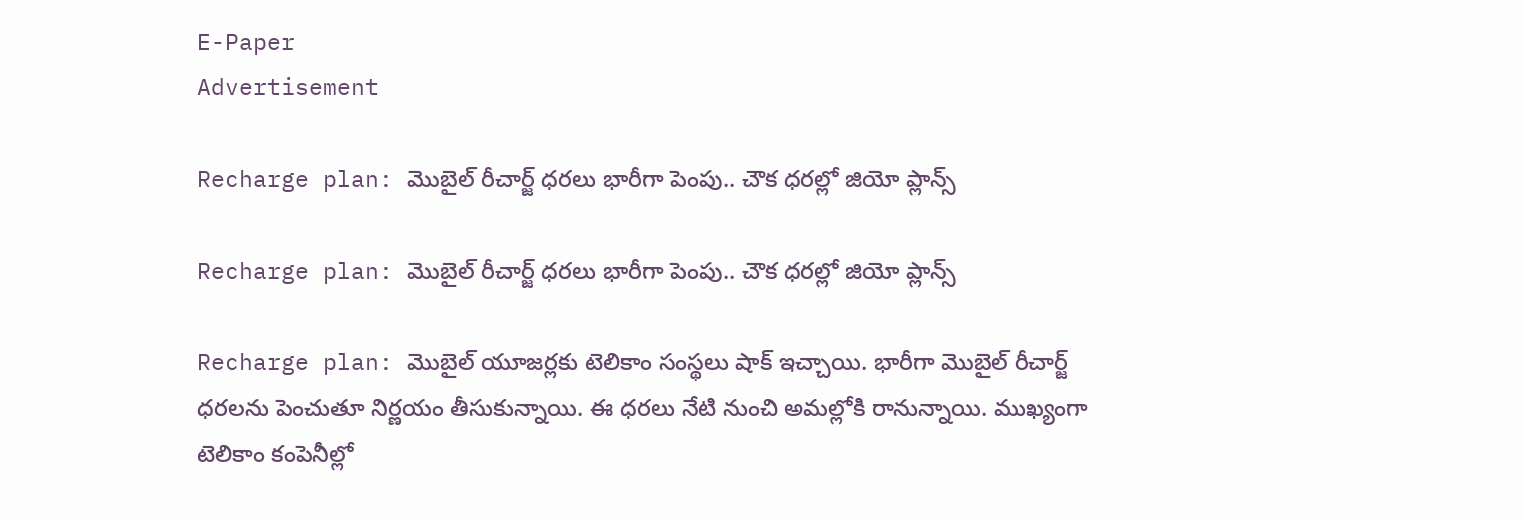E-Paper
Advertisement

Recharge plan: మొబైల్ రీచార్జ్ ధరలు భారీగా పెంపు.. చౌక ధరల్లో జియో ప్లాన్స్

Recharge plan: మొబైల్ రీచార్జ్ ధరలు భారీగా పెంపు.. చౌక ధరల్లో జియో ప్లాన్స్

Recharge plan: మొబైల్ యూజర్లకు టెలికాం సంస్థలు షాక్ ఇచ్చాయి. భారీగా మొబైల్ రీచార్జ్ ధరలను పెంచుతూ నిర్ణయం తీసుకున్నాయి. ఈ ధరలు నేటి నుంచి అమల్లోకి రానున్నాయి. ముఖ్యంగా టెలికాం కంపెనీల్లో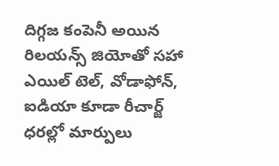దిగ్గజ కంపెనీ అయిన రిలయన్స్ జియోతో సహా ఎయిల్ టెల్, వోడాఫోన్, ఐడియా కూడా రీచార్జ్ ధరల్లో మార్పులు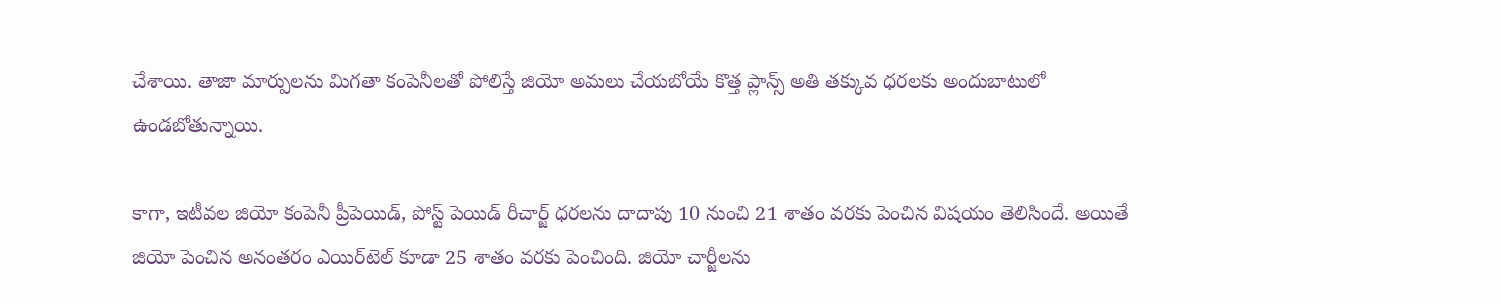చేశాయి. తాజా మార్పులను మిగతా కంపెనీలతో పోలిస్తే జియో అమలు చేయబోయే కొత్త ప్లాన్స్ అతి తక్కువ ధరలకు అందుబాటులో ఉండబోతున్నాయి.

కాగా, ఇటీవల జియో కంపెనీ ప్రీపెయిడ్, పోస్ట్ పెయిడ్ రీచార్జ్ ధరలను దాదాపు 10 నుంచి 21 శాతం వరకు పెంచిన విషయం తెలిసిందే. అయితే జియో పెంచిన అనంతరం ఎయిర్‌టెల్ కూడా 25 శాతం వరకు పెంచింది. జియో చార్జీలను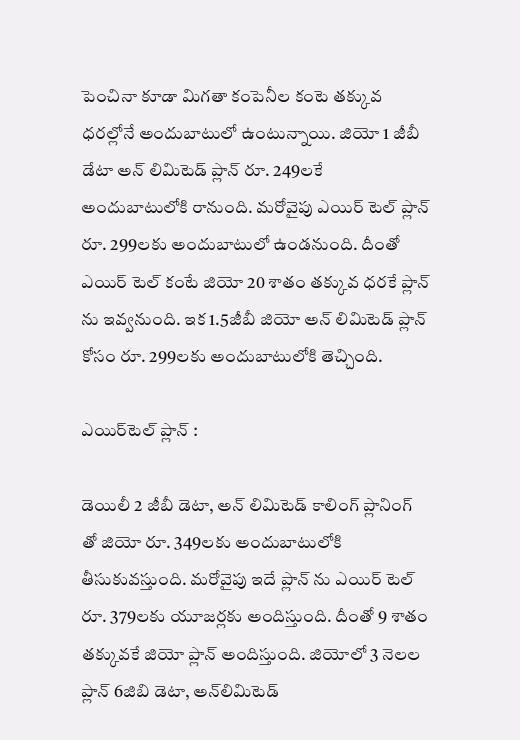పెంచినా కూడా మిగతా కంపెనీల కంటె తక్కువ ధరల్లోనే అందుబాటులో ఉంటున్నాయి. జియో 1 జీబీ డేటా అన్ లిమిటెడ్ ప్లాన్ రూ. 249లకే అందుబాటులోకి రానుంది. మరోవైపు ఎయిర్ టెల్ ప్లాన్ రూ. 299లకు అందుబాటులో ఉండనుంది. దీంతో ఎయిర్ టెల్ కంటే జియో 20 శాతం తక్కువ ధరకే ప్లాన్ ను ఇవ్వనుంది. ఇక 1.5జీబీ జియో అన్ లిమిటెడ్ ప్లాన్ కోసం రూ. 299లకు అందుబాటులోకి తెచ్చింది.

ఎయిర్‌టెల్ ప్లాన్ :

డెయిలీ 2 జీబీ డెటా, అన్ లిమిటెడ్ కాలింగ్ ప్లానింగ్ తో జియో రూ. 349లకు అందుబాటులోకి తీసుకువస్తుంది. మరోవైపు ఇదే ప్లాన్ ను ఎయిర్ టెల్ రూ. 379లకు యూజర్లకు అందిస్తుంది. దీంతో 9 శాతం తక్కువకే జియో ప్లాన్ అందిస్తుంది. జియోలో 3 నెలల ప్లాన్ 6జిబి డెటా, అన్‌లిమిటెడ్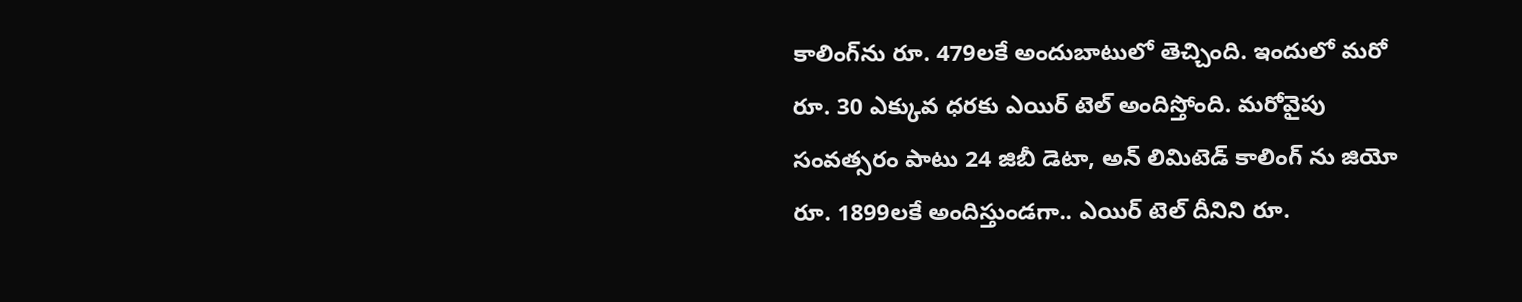కాలింగ్‌ను రూ. 479లకే అందుబాటులో తెచ్చింది. ఇందులో మరో రూ. 30 ఎక్కువ ధరకు ఎయిర్ టెల్ అందిస్తోంది. మరోవైపు సంవత్సరం పాటు 24 జిబీ డెటా, అన్ లిమిటెడ్ కాలింగ్ ను జియో రూ. 1899లకే అందిస్తుండగా.. ఎయిర్ టెల్ దీనిని రూ.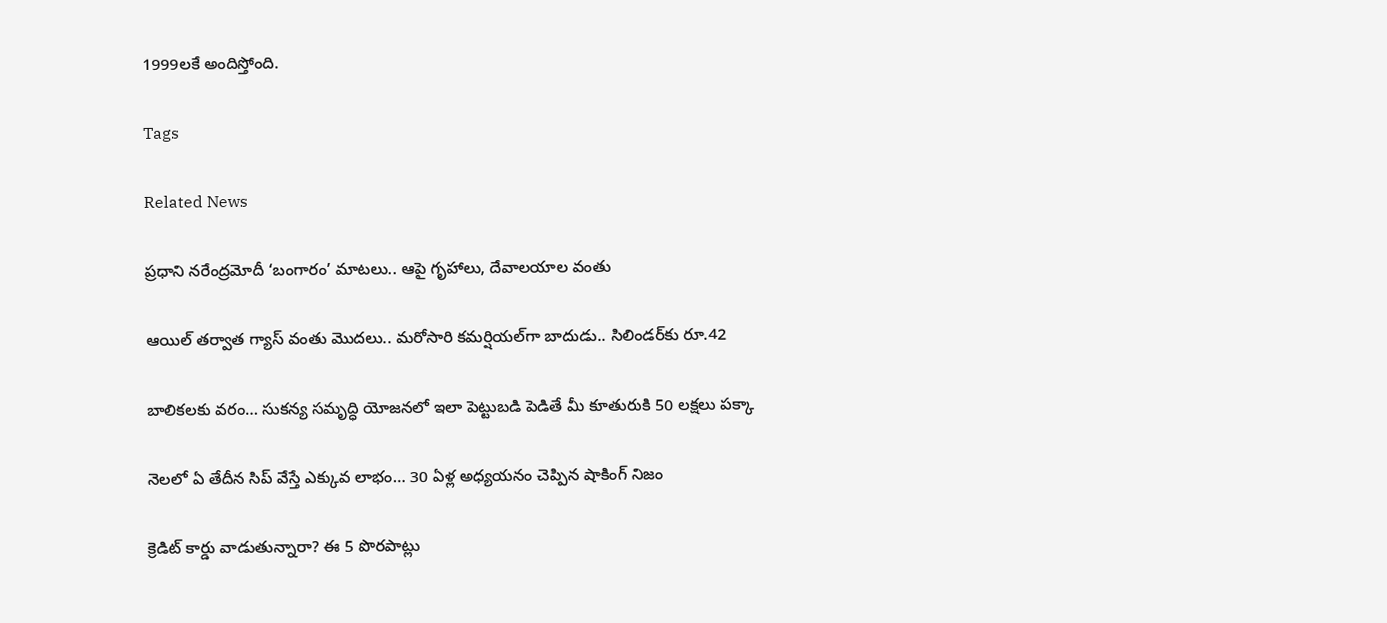1999లకే అందిస్తోంది.

Tags

Related News

ప్రధాని నరేంద్రమోదీ ‘బంగారం’ మాటలు.. ఆపై గృహాలు, దేవాలయాల వంతు

ఆయిల్ తర్వాత గ్యాస్ వంతు మొదలు.. మరోసారి కమర్షియల్‌గా బాదుడు.. సిలిండర్‌కు రూ.42

బాలికలకు వరం… సుకన్య సమృద్ధి యోజనలో ఇలా పెట్టుబడి పెడితే మీ కూతురుకి 50 లక్షలు పక్కా

నెలలో ఏ తేదీన సిప్ వేస్తే ఎక్కువ లాభం… 30 ఏళ్ల అధ్యయనం చెప్పిన షాకింగ్ నిజం

క్రెడిట్ కార్డు వాడుతున్నారా? ఈ 5 పొరపాట్లు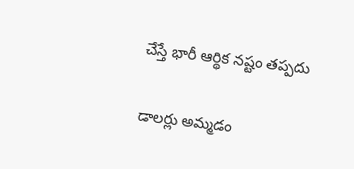చేస్తే భారీ ఆర్థిక నష్టం తప్పదు

డాలర్లు అమ్మడం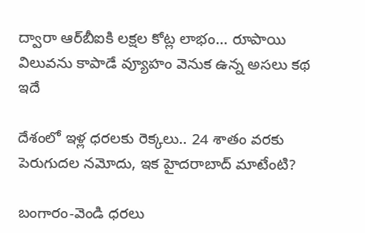ద్వారా ఆర్‌బీఐకి లక్షల కోట్ల లాభం… రూపాయి విలువను కాపాడే వ్యూహం వెనుక ఉన్న అసలు కథ ఇదే

దేశంలో ఇళ్ల ధరలకు రెక్కలు.. 24 శాతం వరకు పెరుగుదల నమోదు, ఇక హైదరాబాద్‌ మాటేంటి?

బంగారం-వెండి ధరలు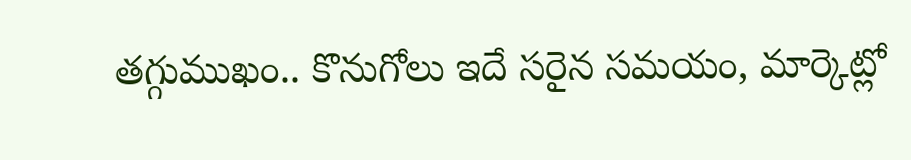తగ్గుముఖం.. కొనుగోలు ఇదే సరైన సమయం, మార్కెట్లో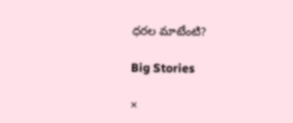ధరల మాటేంటి?

Big Stories

×